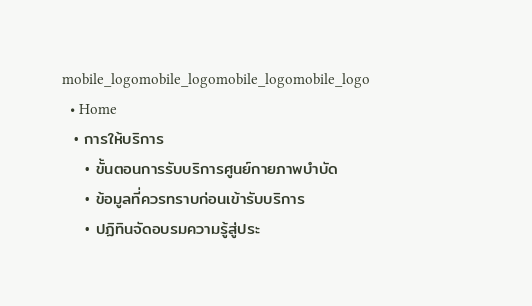mobile_logomobile_logomobile_logomobile_logo
  • Home
  • การให้บริการ
    • ขั้นตอนการรับบริการศูนย์กายภาพบำบัด
    • ข้อมูลที่ควรทราบก่อนเข้ารับบริการ
    • ปฏิทินจัดอบรมความรู้สู่ประ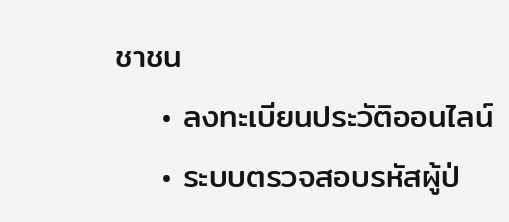ชาชน
    • ลงทะเบียนประวัติออนไลน์
    • ระบบตรวจสอบรหัสผู้ป่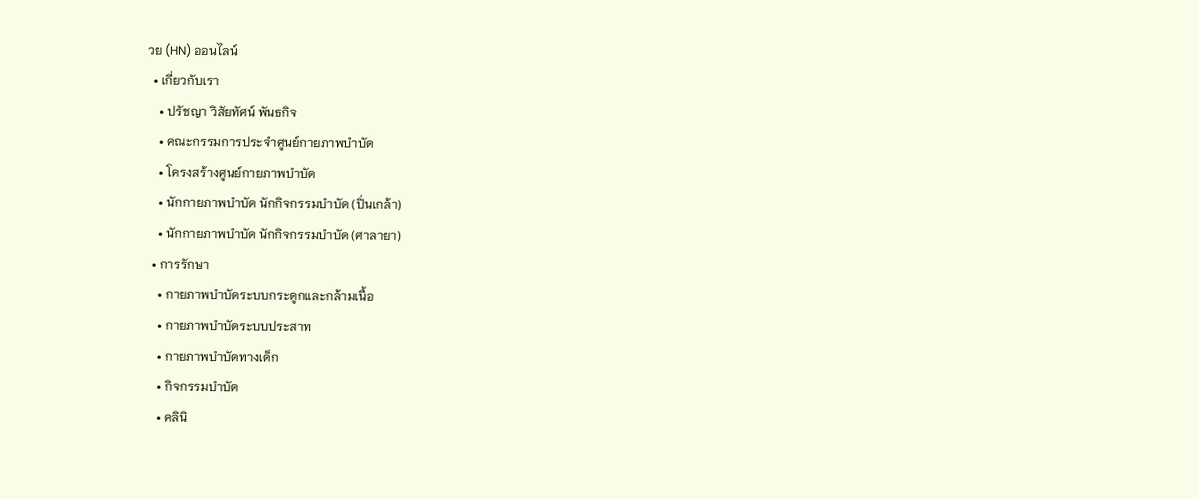วย (HN) ออนไลน์
  • เกี่ยวกับเรา
    • ปรัชญา วิสัยทัศน์ พันธกิจ
    • คณะกรรมการประจำศูนย์กายภาพบำบัด
    • โครงสร้างศูนย์กายภาพบำบัด
    • นักกายภาพบำบัด นักกิจกรรมบำบัด (ปิ่นเกล้า)
    • นักกายภาพบำบัด นักกิจกรรมบำบัด (ศาลายา)
  • การรักษา
    • กายภาพบำบัดระบบกระดูกและกล้ามเนื้อ
    • กายภาพบำบัดระบบประสาท
    • กายภาพบำบัดทางเด็ก
    • กิจกรรมบำบัด
    • คลินิ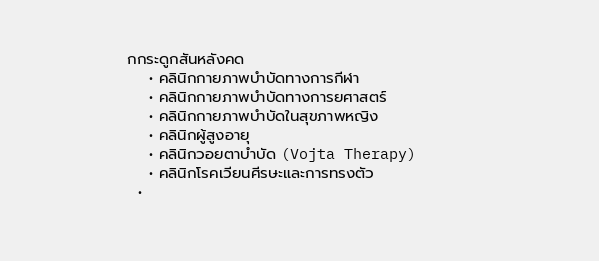กกระดูกสันหลังคด
    • คลินิกกายภาพบำบัดทางการกีฬา
    • คลินิกกายภาพบำบัดทางการยศาสตร์
    • คลินิกกายภาพบำบัดในสุขภาพหญิง
    • คลินิกผู้สูงอายุ
    • คลินิกวอยตาบำบัด (Vojta Therapy)
    • คลินิกโรคเวียนศีรษะและการทรงตัว
  •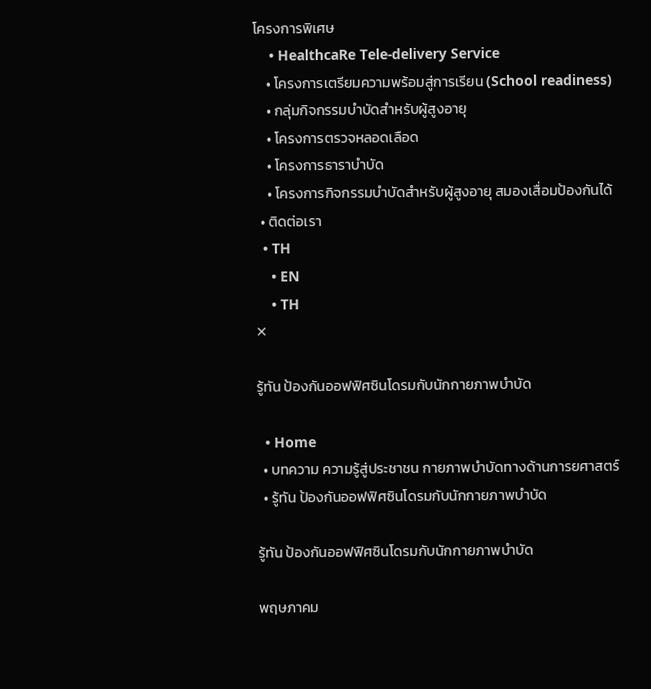โครงการพิเศษ
    • HealthcaRe Tele-delivery Service
    • โครงการเตรียมความพร้อมสู่การเรียน (School readiness)
    • กลุ่มกิจกรรมบำบัดสำหรับผู้สูงอายุ
    • โครงการตรวจหลอดเลือด
    • โครงการธาราบำบัด
    • โครงการกิจกรรมบำบัดสำหรับผู้สูงอายุ สมองเสื่อมป้องกันได้
  • ติดต่อเรา
  • TH
    • EN
    • TH
✕

รู้ทัน ป้องกันออฟฟิศซินโดรมกับนักกายภาพบำบัด

  • Home
  • บทความ ความรู้สู่ประชาชน กายภาพบำบัดทางด้านการยศาสตร์
  • รู้ทัน ป้องกันออฟฟิศซินโดรมกับนักกายภาพบำบัด

รู้ทัน ป้องกันออฟฟิศซินโดรมกับนักกายภาพบำบัด

พฤษภาคม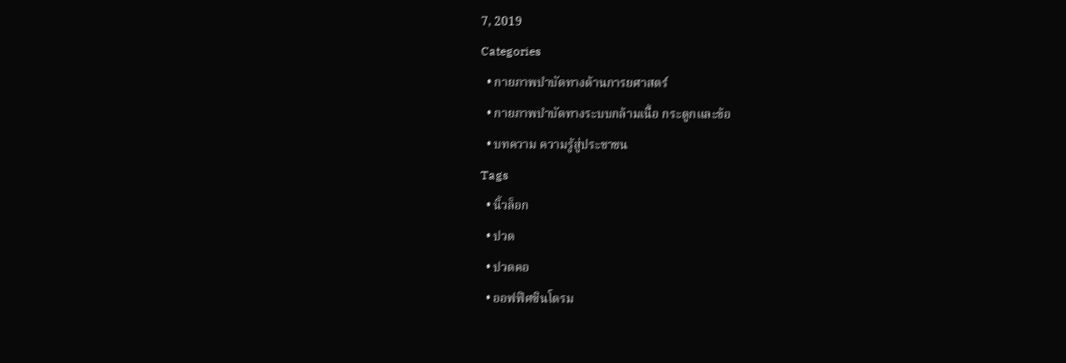7, 2019
Categories
  • กายภาพบำบัดทางด้านการยศาสตร์
  • กายภาพบำบัดทางระบบกล้ามเนื้อ กระดูกและข้อ
  • บทความ ความรู้สู่ประชาชน
Tags
  • นิ้วล็อก
  • ปวด
  • ปวดคอ
  • ออฟฟิศซินโดรม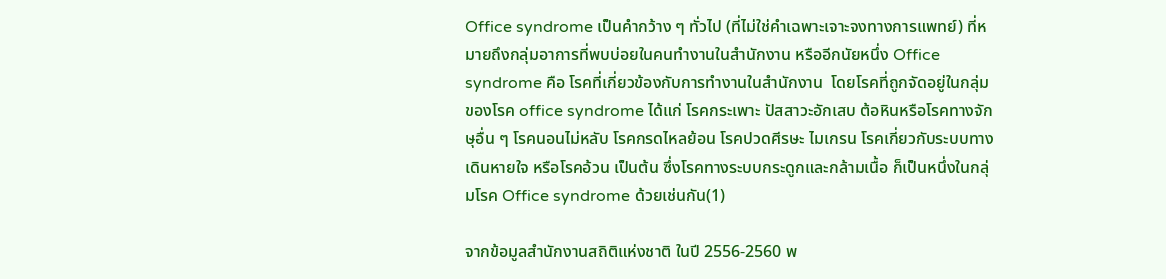Office syndrome เป็นคำกว้าง ๆ ทั่วไป (ที่ไม่ใช่คำเฉพาะเจาะจงทางการแพทย์) ที่หมายถึงกลุ่มอาการที่พบบ่อยในคนทำงานในสำนักงาน หรืออีกนัยหนึ่ง Office syndrome คือ โรคที่เกี่ยวข้องกับการทำงานในสำนักงาน  โดยโรคที่ถูกจัดอยู่ในกลุ่มของโรค office syndrome ได้แก่ โรคกระเพาะ ปัสสาวะอักเสบ ต้อหินหรือโรคทางจักษุอื่น ๆ โรคนอนไม่หลับ โรคกรดไหลย้อน โรคปวดศีรษะ ไมเกรน โรคเกี่ยวกับระบบทางเดินหายใจ หรือโรคอ้วน เป็นต้น ซึ่งโรคทางระบบกระดูกและกล้ามเนื้อ ก็เป็นหนึ่งในกลุ่มโรค Office syndrome ด้วยเช่นกัน(1)

จากข้อมูลสำนักงานสถิติแห่งชาติ ในปี 2556-2560 พ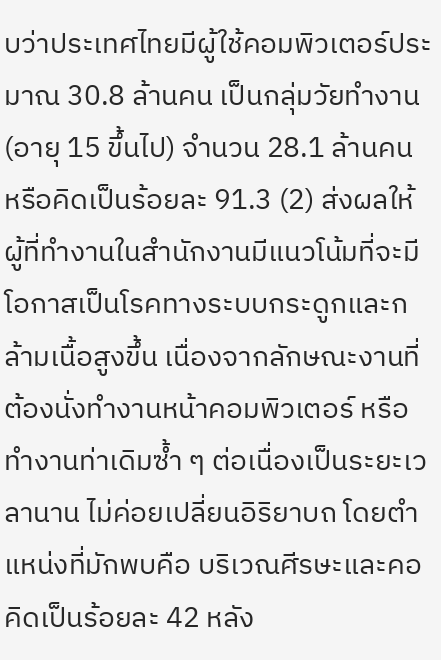บว่าประเทศไทยมีผู้ใช้คอมพิวเตอร์ประมาณ 30.8 ล้านคน เป็นกลุ่มวัยทำงาน (อายุ 15 ขึ้นไป) จำนวน 28.1 ล้านคน หรือคิดเป็นร้อยละ 91.3 (2) ส่งผลให้ผู้ที่ทำงานในสำนักงานมีแนวโน้มที่จะมีโอกาสเป็นโรคทางระบบกระดูกและกล้ามเนื้อสูงขึ้น เนื่องจากลักษณะงานที่ต้องนั่งทำงานหน้าคอมพิวเตอร์ หรือทำงานท่าเดิมซ้ำ ๆ ต่อเนื่องเป็นระยะเวลานาน ไม่ค่อยเปลี่ยนอิริยาบถ โดยตำแหน่งที่มักพบคือ บริเวณศีรษะและคอคิดเป็นร้อยละ 42 หลัง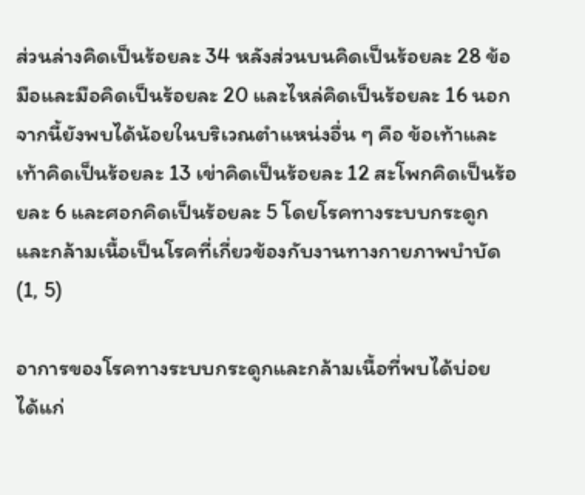ส่วนล่างคิดเป็นร้อยละ 34 หลังส่วนบนคิดเป็นร้อยละ 28 ข้อมือและมือคิดเป็นร้อยละ 20 และไหล่คิดเป็นร้อยละ 16 นอกจากนี้ยังพบได้น้อยในบริเวณตำแหน่งอื่น ๆ คือ ข้อเท้าและเท้าคิดเป็นร้อยละ 13 เข่าคิดเป็นร้อยละ 12 สะโพกคิดเป็นร้อยละ 6 และศอกคิดเป็นร้อยละ 5 โดยโรคทางระบบกระดูกและกล้ามเนื้อเป็นโรคที่เกี่ยวข้องกับงานทางกายภาพบำบัด (1, 5)

อาการของโรคทางระบบกระดูกและกล้ามเนื้อที่พบได้บ่อย ได้แก่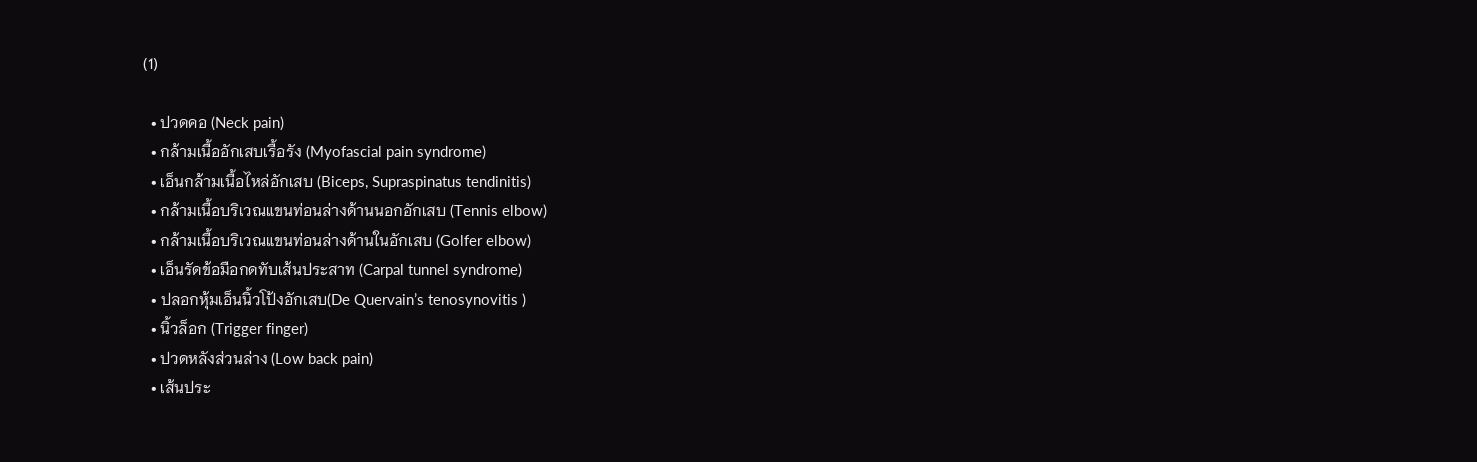(1)

  • ปวดคอ (Neck pain)
  • กล้ามเนื้ออักเสบเรื้อรัง (Myofascial pain syndrome)
  • เอ็นกล้ามเนื้อไหล่อักเสบ (Biceps, Supraspinatus tendinitis)
  • กล้ามเนื้อบริเวณแขนท่อนล่างด้านนอกอักเสบ (Tennis elbow)
  • กล้ามเนื้อบริเวณแขนท่อนล่างด้านในอักเสบ (Golfer elbow)
  • เอ็นรัดข้อมือกดทับเส้นประสาท (Carpal tunnel syndrome)
  • ปลอกหุ้มเอ็นนิ้วโป้งอักเสบ(De Quervain’s tenosynovitis )
  • นิ้วล็อก (Trigger finger)
  • ปวดหลังส่วนล่าง (Low back pain)
  • เส้นประ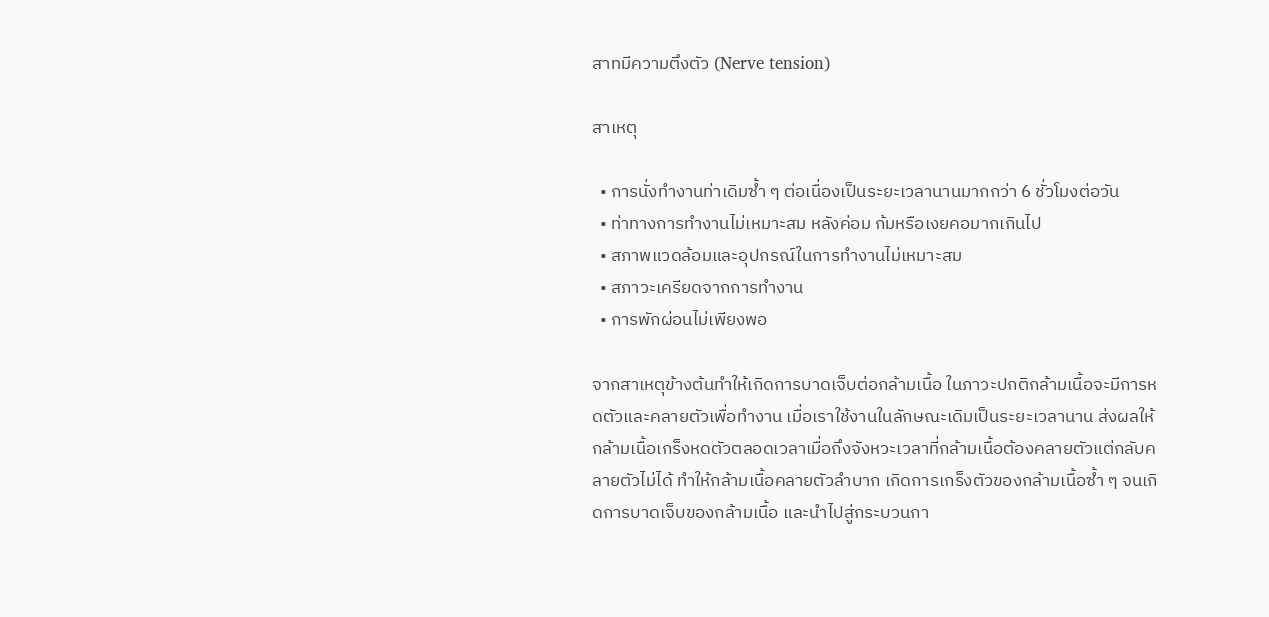สาทมีความตึงตัว (Nerve tension)

สาเหตุ

  • การนั่งทำงานท่าเดิมซ้ำ ๆ ต่อเนื่องเป็นระยะเวลานานมากกว่า 6 ชั่วโมงต่อวัน
  • ท่าทางการทำงานไม่เหมาะสม หลังค่อม ก้มหรือเงยคอมากเกินไป
  • สภาพแวดล้อมและอุปกรณ์ในการทำงานไม่เหมาะสม
  • สภาวะเครียดจากการทำงาน
  • การพักผ่อนไม่เพียงพอ

จากสาเหตุข้างต้นทำให้เกิดการบาดเจ็บต่อกล้ามเนื้อ ในภาวะปกติกล้ามเนื้อจะมีการหดตัวและคลายตัวเพื่อทำงาน เมื่อเราใช้งานในลักษณะเดิมเป็นระยะเวลานาน ส่งผลให้กล้ามเนื้อเกร็งหดตัวตลอดเวลาเมื่อถึงจังหวะเวลาที่กล้ามเนื้อต้องคลายตัวแต่กลับคลายตัวไม่ได้ ทำให้กล้ามเนื้อคลายตัวลำบาก เกิดการเกร็งตัวของกล้ามเนื้อซ้ำ ๆ จนเกิดการบาดเจ็บของกล้ามเนื้อ และนำไปสู่กระบวนกา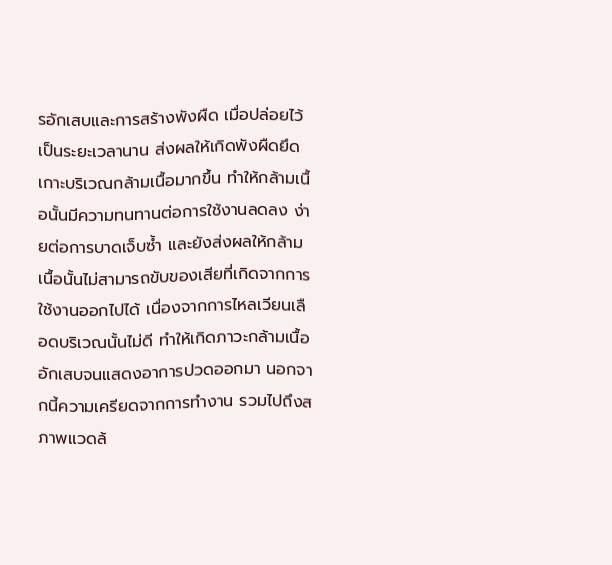รอักเสบและการสร้างพังผืด เมื่อปล่อยไว้เป็นระยะเวลานาน ส่งผลให้เกิดพังผืดยึดเกาะบริเวณกล้ามเนื้อมากขึ้น ทำให้กล้ามเนื้อนั้นมีความทนทานต่อการใช้งานลดลง ง่ายต่อการบาดเจ็บซ้ำ และยังส่งผลให้กล้ามเนื้อนั้นไม่สามารถขับของเสียที่เกิดจากการใช้งานออกไปได้ เนื่องจากการไหลเวียนเลือดบริเวณนั้นไม่ดี ทำให้เกิดภาวะกล้ามเนื้ออักเสบจนแสดงอาการปวดออกมา นอกจากนี้ความเครียดจากการทำงาน รวมไปถึงสภาพแวดล้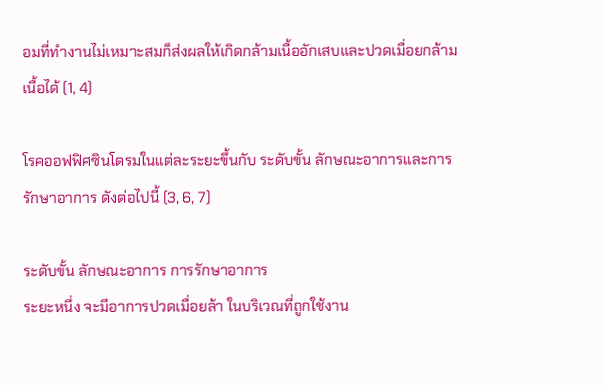อมที่ทำงานไม่เหมาะสมก็ส่งผลให้เกิดกล้ามเนื้ออักเสบและปวดเมื่อยกล้ามเนื้อได้ (1, 4)

โรคออฟฟิศซินโดรมในแต่ละระยะขึ้นกับ ระดับขั้น ลักษณะอาการและการรักษาอาการ ดังต่อไปนี้ (3, 6, 7)

ระดับขั้น ลักษณะอาการ การรักษาอาการ
ระยะหนึ่ง จะมีอาการปวดเมื่อยล้า ในบริเวณที่ถูกใช้งาน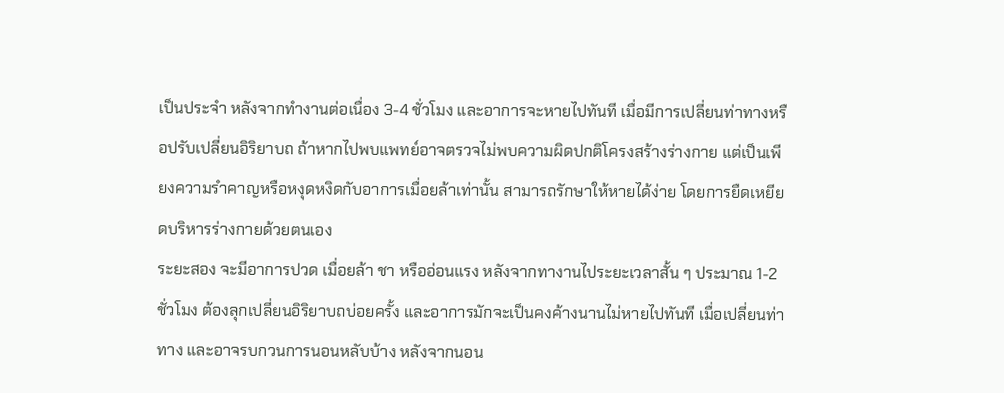เป็นประจำ หลังจากทำงานต่อเนื่อง 3-4 ชั่วโมง และอาการจะหายไปทันที เมื่อมีการเปลี่ยนท่าทางหรือปรับเปลี่ยนอิริยาบถ ถ้าหากไปพบแพทย์อาจตรวจไม่พบความผิดปกติโครงสร้างร่างกาย แต่เป็นเพียงความรำคาญหรือหงุดหงิดกับอาการเมื่อยล้าเท่านั้น สามารถรักษาให้หายได้ง่าย โดยการยืดเหยียดบริหารร่างกายด้วยตนเอง
ระยะสอง จะมีอาการปวด เมื่อยล้า ชา หรืออ่อนแรง หลังจากทางานไประยะเวลาสั้น ๆ ประมาณ 1-2 ชั่วโมง ต้องลุกเปลี่ยนอิริยาบถบ่อยครั้ง และอาการมักจะเป็นคงค้างนานไม่หายไปทันที เมื่อเปลี่ยนท่าทาง และอาจรบกวนการนอนหลับบ้าง หลังจากนอน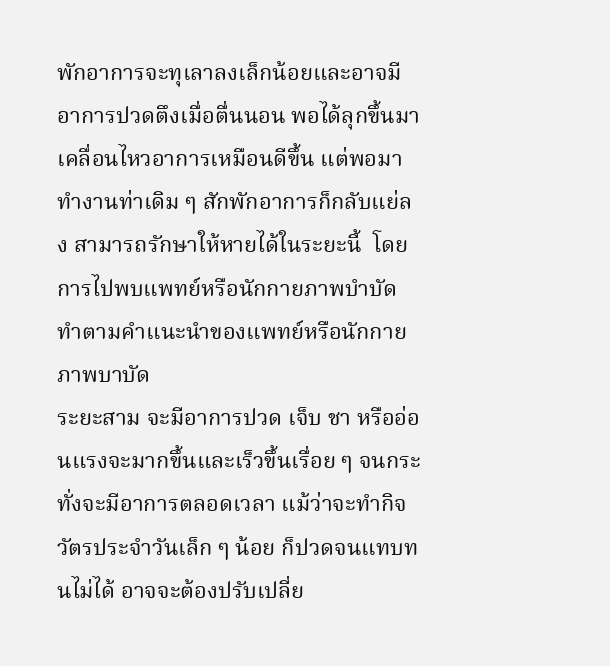พักอาการจะทุเลาลงเล็กน้อยและอาจมีอาการปวดตึงเมื่อตื่นนอน พอได้ลุกขึ้นมาเคลื่อนไหวอาการเหมือนดีขึ้น แต่พอมาทำงานท่าเดิม ๆ สักพักอาการก็กลับแย่ลง สามารถรักษาให้หายได้ในระยะนี้  โดยการไปพบแพทย์หรือนักกายภาพบำบัด ทำตามคำแนะนำของแพทย์หรือนักกายภาพบาบัด
ระยะสาม จะมีอาการปวด เจ็บ ชา หรืออ่อนแรงจะมากขึ้นและเร็วขึ้นเรื่อย ๆ จนกระทั่งจะมีอาการตลอดเวลา แม้ว่าจะทำกิจวัตรประจำวันเล็ก ๆ น้อย ก็ปวดจนแทบทนไม่ได้ อาจจะต้องปรับเปลี่ย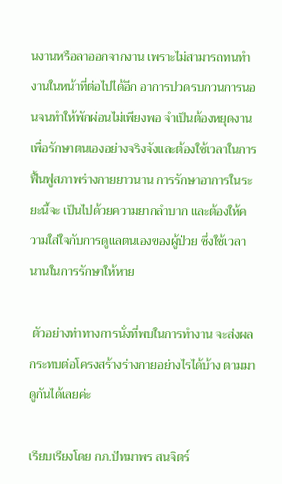นงานหรือลาออกจากงาน เพราะไม่สามารถทนทำงานในหน้าที่ต่อไปได้อีก อาการปวดรบกวนการนอนจนทำให้พักผ่อนไม่เพียงพอ จำเป็นต้องหยุดงานเพื่อรักษาตนเองอย่างจริงจังและต้องใช้เวลาในการฟื้นฟูสภาพร่างกายยาวนาน การรักษาอาการในระยะนี้จะ เป็นไปด้วยความยากลำบาก และต้องให้ความใส่ใจกับการดูแลตนเองของผู้ป่วย ซึ่งใช้เวลานานในการรักษาให้หาย

 ตัวอย่างท่าทางการนั่งที่พบในการทำงาน จะส่งผลกระทบต่อโครงสร้างร่างกายอย่างไรได้บ้าง ตามมาดูกันได้เลยค่ะ

เรียบเรียงโดย กภ.ปัทมาพร สนจิตร์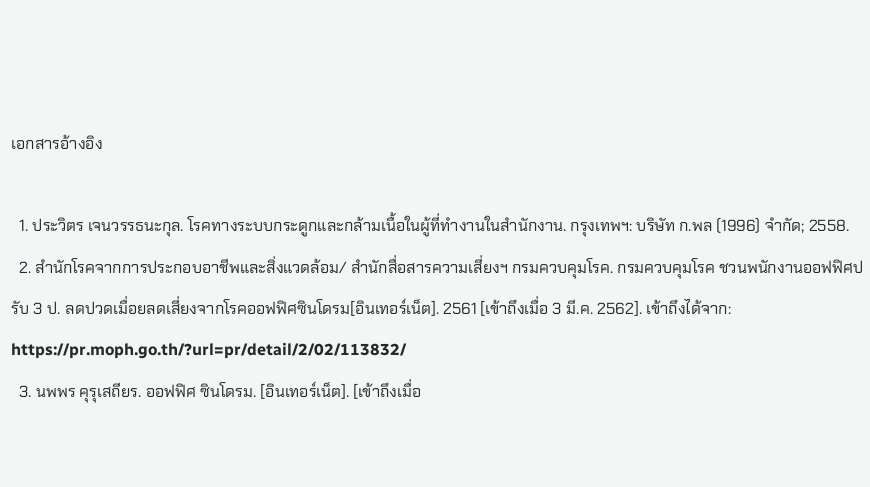เอกสารอ้างอิง

  1. ประวิตร เจนวรรธนะกุล. โรคทางระบบกระดูกและกล้ามเนื้อในผู้ที่ทำงานในสำนักงาน. กรุงเทพฯ: บริษัท ก.พล (1996) จำกัด; 2558.
  2. สำนักโรคจากการประกอบอาชีพและสิ่งแวดล้อม/ สำนักสื่อสารความเสี่ยงฯ กรมควบคุมโรค. กรมควบคุมโรค ชวนพนักงานออฟฟิศปรับ 3 ป. ลดปวดเมื่อยลดเสี่ยงจากโรคออฟฟิศซินโดรม[อินเทอร์เน็ต]. 2561 [เข้าถึงเมื่อ 3 มี.ค. 2562]. เข้าถึงได้จาก: https://pr.moph.go.th/?url=pr/detail/2/02/113832/
  3. นพพร คุรุเสถียร. ออฟฟิศ ซินโดรม. [อินเทอร์เน็ต]. [เข้าถึงเมื่อ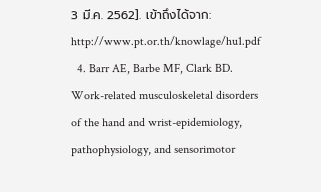3 มี.ค. 2562]. เข้าถึงได้จาก: http://www.pt.or.th/knowlage/hu1.pdf
  4. Barr AE, Barbe MF, Clark BD. Work-related musculoskeletal disorders of the hand and wrist-epidemiology, pathophysiology, and sensorimotor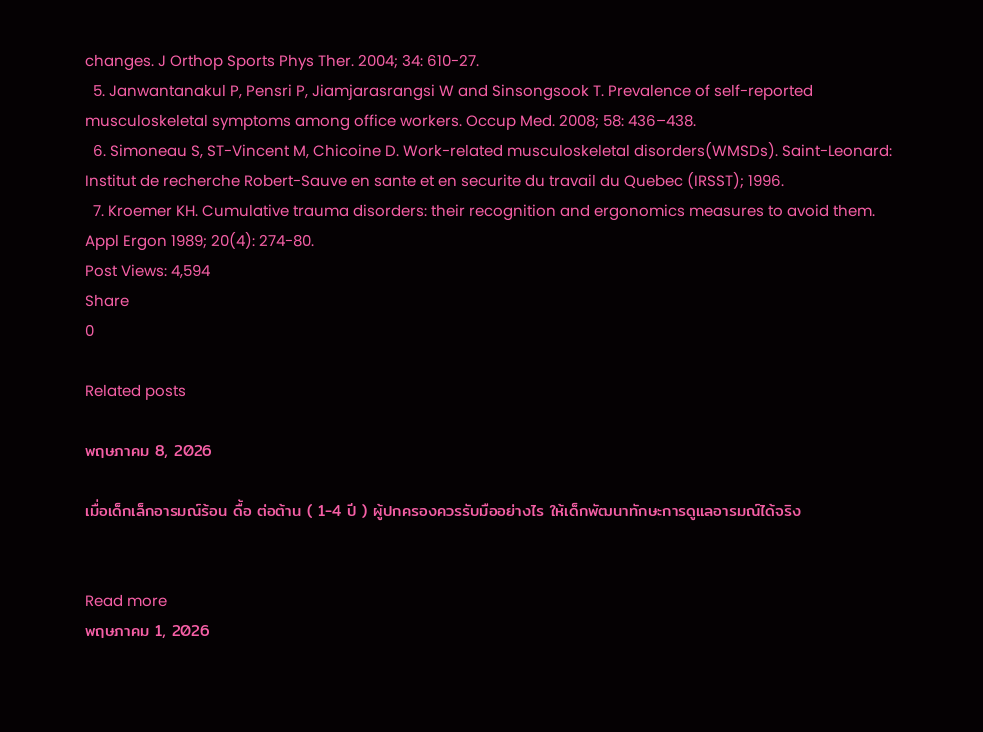changes. J Orthop Sports Phys Ther. 2004; 34: 610-27.
  5. Janwantanakul P, Pensri P, Jiamjarasrangsi W and Sinsongsook T. Prevalence of self-reported musculoskeletal symptoms among office workers. Occup Med. 2008; 58: 436–438.
  6. Simoneau S, ST-Vincent M, Chicoine D. Work-related musculoskeletal disorders(WMSDs). Saint-Leonard: Institut de recherche Robert-Sauve en sante et en securite du travail du Quebec (IRSST); 1996.
  7. Kroemer KH. Cumulative trauma disorders: their recognition and ergonomics measures to avoid them. Appl Ergon 1989; 20(4): 274-80.
Post Views: 4,594
Share
0

Related posts

พฤษภาคม 8, 2026

เมื่อเด็กเล็กอารมณ์ร้อน ดื้อ ต่อต้าน ( 1-4 ปี ) ผู้ปกครองควรรับมืออย่างไร ให้เด็กพัฒนาทักษะการดูแลอารมณ์ได้จริง


Read more
พฤษภาคม 1, 2026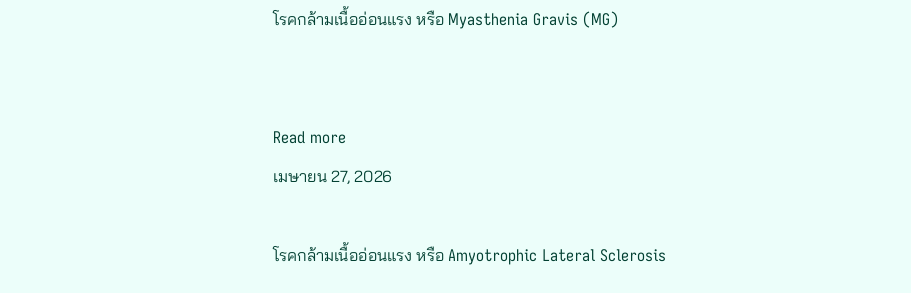โรคกล้ามเนื้ออ่อนแรง หรือ Myasthenia Gravis (MG)


Read more
เมษายน 27, 2026

โรคกล้ามเนื้ออ่อนแรง หรือ Amyotrophic Lateral Sclerosis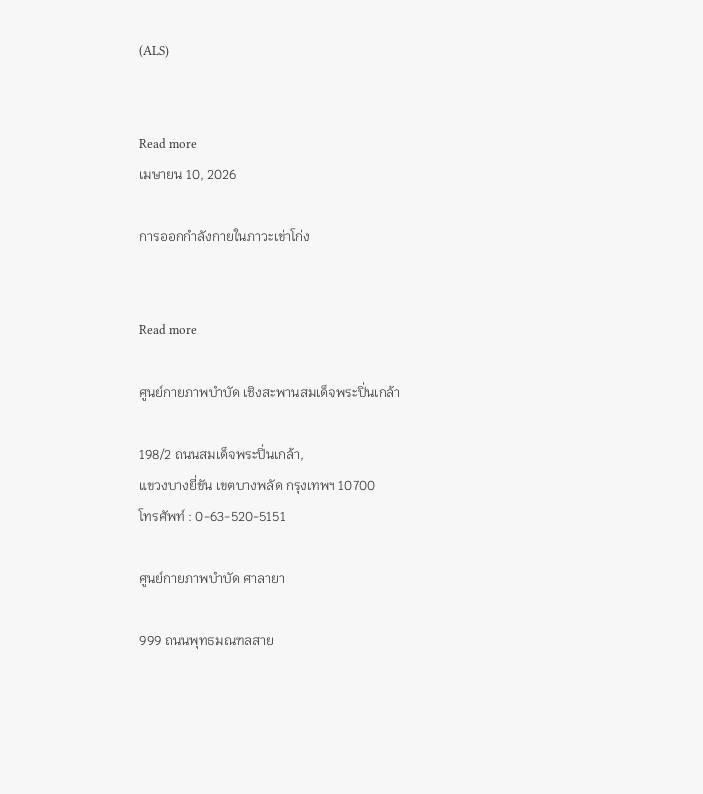(ALS)


Read more
เมษายน 10, 2026

การออกกำลังกายในภาวะเข่าโก่ง


Read more

ศูนย์กายภาพบำบัด เชิงสะพานสมเด็จพระปิ่นเกล้า

198/2 ถนนสมเด็จพระปิ่นเกล้า,
แขวงบางยี่ขัน เขตบางพลัด กรุงเทพฯ 10700
โทรศัพท์ : 0-63-520-5151

ศูนย์กายภาพบำบัด ศาลายา

999 ถนนพุทธมณฑลสาย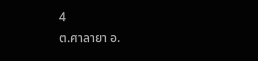4
ต.ศาลายา อ.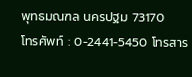พุทธมณฑล นครปฐม 73170
โทรศัพท์ : 0-2441-5450 โทรสาร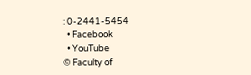: 0-2441-5454
  • Facebook
  • YouTube
© Faculty of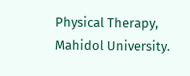Physical Therapy, Mahidol University.